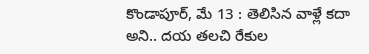కొండాపూర్, మే 13 : తెలిసిన వాళ్లే కదా అని.. దయ తలచి రేకుల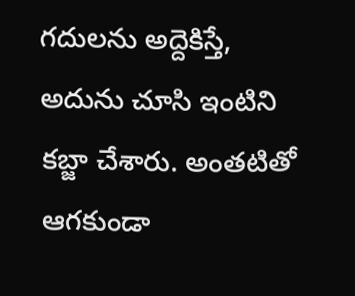గదులను అద్దెకిస్తే, అదును చూసి ఇంటిని కబ్జా చేశారు. అంతటితో ఆగకుండా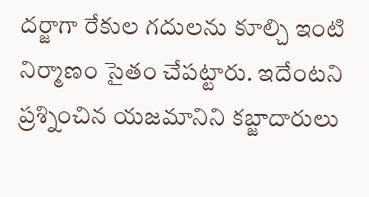దర్జాగా రేకుల గదులను కూల్చి ఇంటి నిర్మాణం సైతం చేపట్టారు. ఇదేంటని ప్రశ్నించిన యజమానిని కబ్జాదారులు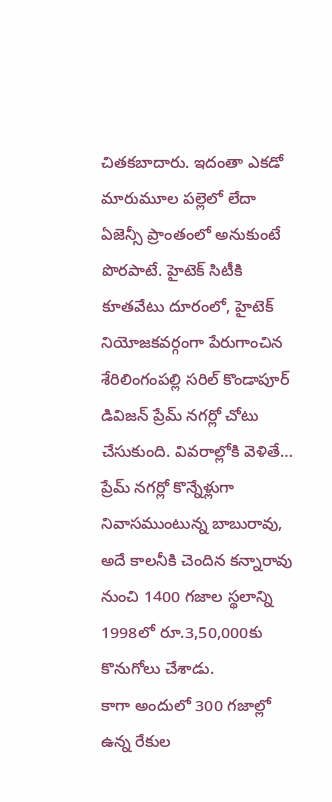చితకబాదారు. ఇదంతా ఎకడో మారుమూల పల్లెలో లేదా ఏజెన్సీ ప్రాంతంలో అనుకుంటే పొరపాటే. హైటెక్ సిటీకి కూతవేటు దూరంలో, హైటెక్ నియోజకవర్గంగా పేరుగాంచిన శేరిలింగంపల్లి సరిల్ కొండాపూర్ డివిజన్ ప్రేమ్ నగర్లో చోటు చేసుకుంది. వివరాల్లోకి వెళితే… ప్రేమ్ నగర్లో కొన్నేళ్లుగా నివాసముంటున్న బాబురావు, అదే కాలనీకి చెందిన కన్నారావు నుంచి 1400 గజాల స్థలాన్ని 1998లో రూ.3,50,000కు కొనుగోలు చేశాడు.
కాగా అందులో 300 గజాల్లో ఉన్న రేకుల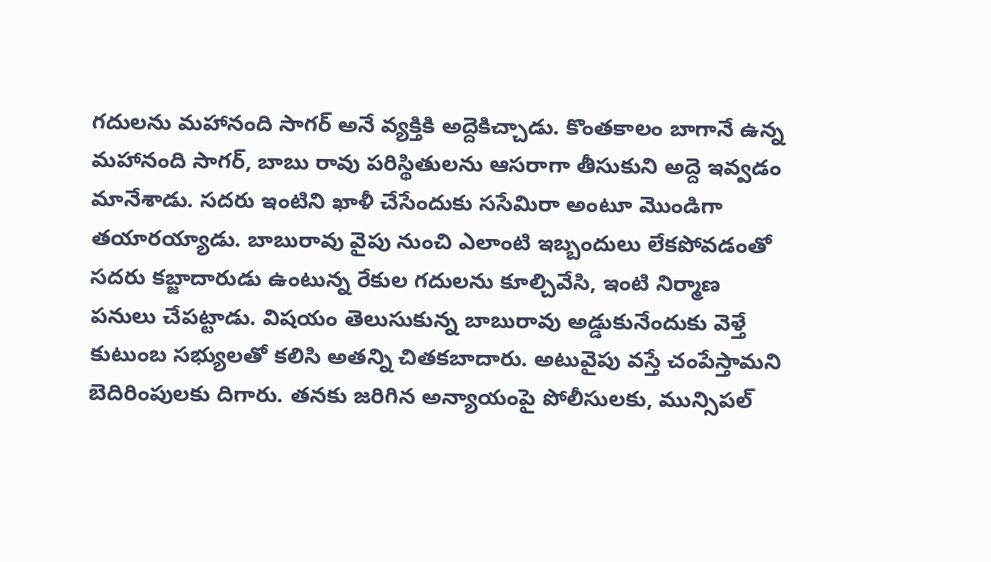గదులను మహానంది సాగర్ అనే వ్యక్తికి అద్దెకిచ్చాడు. కొంతకాలం బాగానే ఉన్న మహానంది సాగర్, బాబు రావు పరిస్థితులను ఆసరాగా తీసుకుని అద్దె ఇవ్వడం మానేశాడు. సదరు ఇంటిని ఖాళీ చేసేందుకు ససేమిరా అంటూ మొండిగా తయారయ్యాడు. బాబురావు వైపు నుంచి ఎలాంటి ఇబ్బందులు లేకపోవడంతో సదరు కబ్జాదారుడు ఉంటున్న రేకుల గదులను కూల్చివేసి, ఇంటి నిర్మాణ పనులు చేపట్టాడు. విషయం తెలుసుకున్న బాబురావు అడ్డుకునేందుకు వెళ్తే కుటుంబ సభ్యులతో కలిసి అతన్ని చితకబాదారు. అటువైపు వస్తే చంపేస్తామని బెదిరింపులకు దిగారు. తనకు జరిగిన అన్యాయంపై పోలీసులకు, మున్సిపల్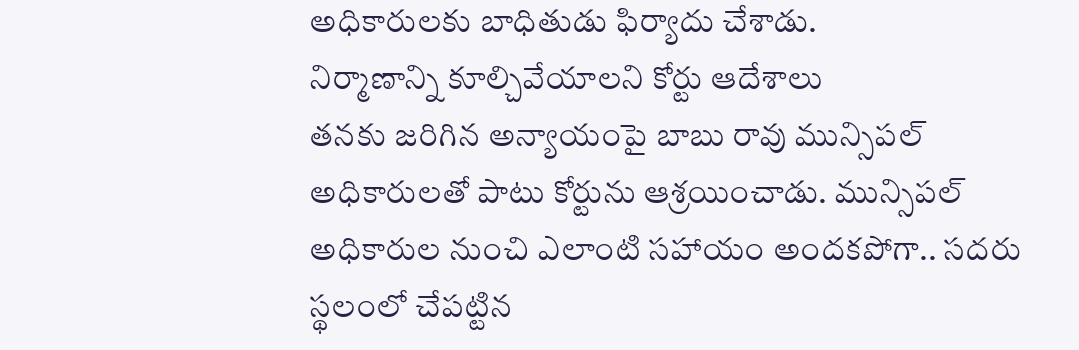అధికారులకు బాధితుడు ఫిర్యాదు చేశాడు.
నిర్మాణాన్ని కూల్చివేయాలని కోర్టు ఆదేశాలు
తనకు జరిగిన అన్యాయంపై బాబు రావు మున్సిపల్ అధికారులతో పాటు కోర్టును ఆశ్రయించాడు. మున్సిపల్ అధికారుల నుంచి ఎలాంటి సహాయం అందకపోగా.. సదరు స్థలంలో చేపట్టిన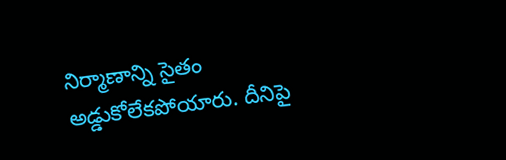నిర్మాణాన్ని సైతం అడ్డుకోలేకపోయారు. దీనిపై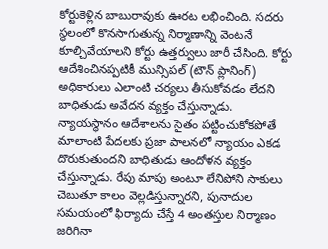కోర్టుకెళ్లిన బాబురావుకు ఊరట లభించింది. సదరు స్థలంలో కొనసాగుతున్న నిర్మాణాన్ని వెంటనే కూల్చివేయాలని కోర్టు ఉత్తర్వులు జారీ చేసింది. కోర్టు ఆదేశించినప్పటికీ మున్సిపల్ (టౌన్ ప్లానింగ్) అధికారులు ఎలాంటి చర్యలు తీసుకోవడం లేదని బాధితుడు అవేదన వ్యక్తం చేస్తున్నాడు.
న్యాయస్థానం ఆదేశాలను సైతం పట్టించుకోకపోతే మాలాంటి పేదలకు ప్రజా పాలనలో న్యాయం ఎకడ దొరుకుతుందని బాధితుడు ఆందోళన వ్యక్తం చేస్తున్నాడు. రేపు మాపు అంటూ లేనిపోని సాకులు చెబుతూ కాలం వెల్లడిస్తున్నారని, పునాదుల సమయంలో ఫిర్యాదు చేస్తే 4 అంతస్తుల నిర్మాణం జరిగినా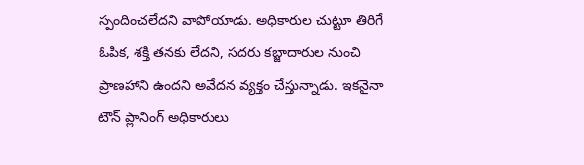స్పందించలేదని వాపోయాడు. అధికారుల చుట్టూ తిరిగే ఓపిక, శక్తి తనకు లేదని, సదరు కబ్జాదారుల నుంచి ప్రాణహాని ఉందని అవేదన వ్యక్తం చేస్తున్నాడు. ఇకనైనా టౌన్ ప్లానింగ్ అధికారులు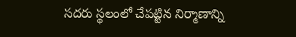సదరు స్థలంలో చేపట్టిన నిర్మాణాన్ని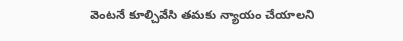వెంటనే కూల్చివేసి తమకు న్యాయం చేయాలని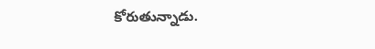కోరుతున్నాడు.